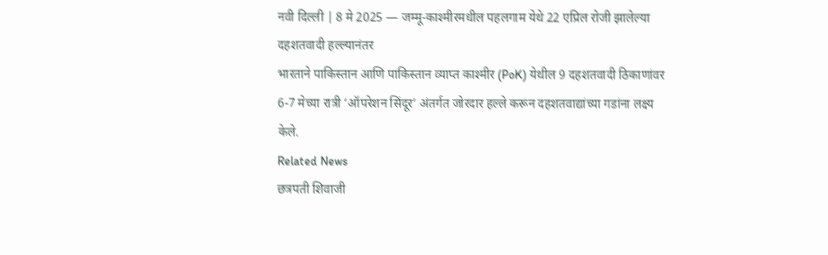नवी दिल्ली | 8 मे 2025 — जम्मू-काश्मीरमधील पहलगाम येथे 22 एप्रिल रोजी झालेल्या दहशतवादी हल्ल्यानंतर
भारताने पाकिस्तान आणि पाकिस्तान व्याप्त काश्मीर (PoK) येथील 9 दहशतवादी ठिकाणांवर
6-7 मेच्या रात्री ‘ऑपरेशन सिंदूर’ अंतर्गत जोरदार हल्ले करून दहशतवाद्यांच्या गडांना लक्ष्य केले.
Related News
छत्रपती शिवाजी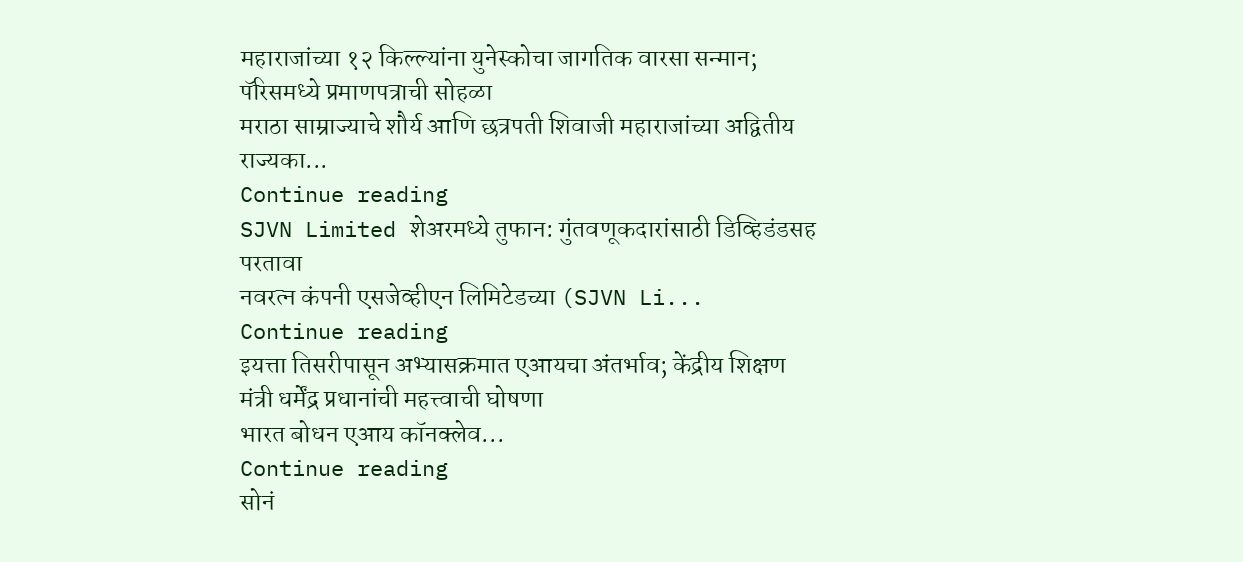महाराजांच्या १२ किल्ल्यांना युनेस्कोचा जागतिक वारसा सन्मान; पॅरिसमध्ये प्रमाणपत्राची सोहळा
मराठा साम्राज्याचे शौर्य आणि छत्रपती शिवाजी महाराजांच्या अद्वितीय राज्यका...
Continue reading
SJVN Limited शेअरमध्ये तुफान: गुंतवणूकदारांसाठी डिव्हिडंडसह परतावा
नवरत्न कंपनी एसजेव्हीएन लिमिटेडच्या (SJVN Li...
Continue reading
इयत्ता तिसरीपासून अभ्यासक्रमात एआयचा अंतर्भाव; केंद्रीय शिक्षण मंत्री धर्मेंद्र प्रधानांची महत्त्वाची घोषणा
भारत बोधन एआय कॉनक्लेव...
Continue reading
सोनं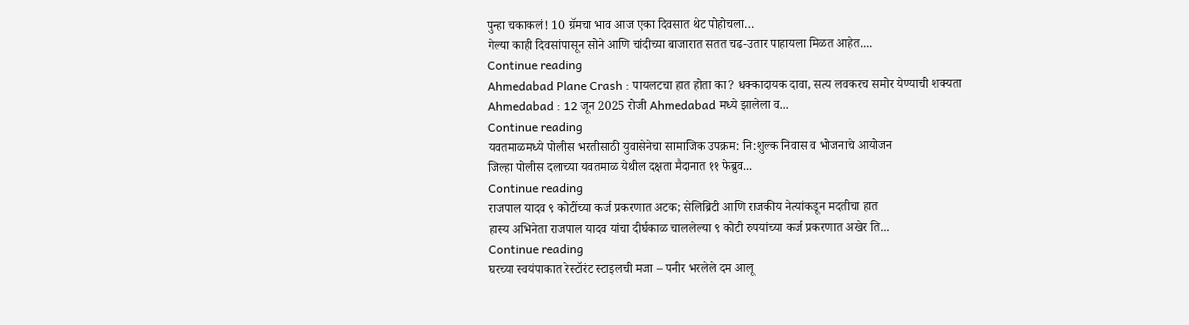पुन्हा चकाकलं! 10 ग्रॅमचा भाव आज एका दिवसात थेट पोहोचला…
गेल्या काही दिवसांपासून सोने आणि चांदीच्या बाजारात सतत चढ-उतार पाहायला मिळत आहेत....
Continue reading
Ahmedabad Plane Crash : पायलटचा हात होता का? धक्कादायक दावा, सत्य लवकरच समोर येण्याची शक्यता
Ahmedabad : 12 जून 2025 रोजी Ahmedabad मध्ये झालेला व...
Continue reading
यवतमाळमध्ये पोलीस भरतीसाठी युवासेनेचा सामाजिक उपक्रम: नि:शुल्क निवास व भोजनाचे आयोजन
जिल्हा पोलीस दलाच्या यवतमाळ येथील दक्षता मैदानात ११ फेब्रुव...
Continue reading
राजपाल यादव ९ कोटींच्या कर्ज प्रकरणात अटक; सेलिब्रिटी आणि राजकीय नेत्यांकडून मदतीचा हात
हास्य अभिनेता राजपाल यादव यांचा दीर्घकाळ चाललेल्या ९ कोटी रुपयांच्या कर्ज प्रकरणात अखेर ति...
Continue reading
घरच्या स्वयंपाकात रेस्टॉरंट स्टाइलची मजा – पनीर भरलेले दम आलू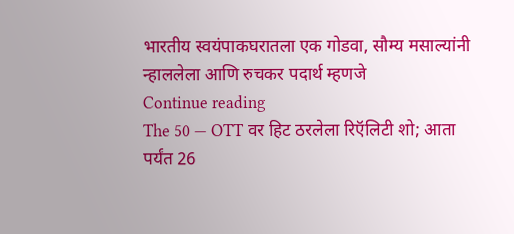भारतीय स्वयंपाकघरातला एक गोडवा, सौम्य मसाल्यांनी न्हाललेला आणि रुचकर पदार्थ म्हणजे
Continue reading
The 50 — OTT वर हिट ठरलेला रिऍलिटी शो; आता पर्यंत 26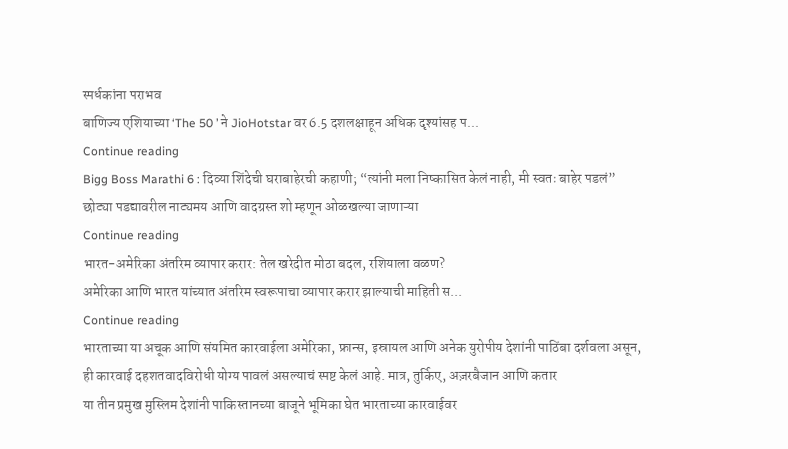स्पर्धकांना पराभव
बाणिज्य एशियाच्या ‘The 50 ’ ने JioHotstar वर 6.5 दशलक्षाहून अधिक दृश्यांसह प...
Continue reading
Bigg Boss Marathi 6 : दिव्या शिंदेची घराबाहेरची कहाणी; “त्यांनी मला निष्कासित केलं नाही, मी स्वतः बाहेर पडलं”
छोट्या पडद्यावरील नाट्यमय आणि वादग्रस्त शो म्हणून ओळखल्या जाणाऱ्या
Continue reading
भारत-अमेरिका अंतरिम व्यापार करार: तेल खरेदीत मोठा बदल, रशियाला वळण?
अमेरिका आणि भारत यांच्यात अंतरिम स्वरूपाचा व्यापार करार झाल्याची माहिती स...
Continue reading
भारताच्या या अचूक आणि संयमित कारवाईला अमेरिका, फ्रान्स, इस्रायल आणि अनेक युरोपीय देशांनी पाठिंबा दर्शवला असून,
ही कारवाई दहशतवादविरोधी योग्य पावलं असल्याचं स्पष्ट केलं आहे. मात्र, तुर्किए, अज़रबैजान आणि कतार
या तीन प्रमुख मुस्लिम देशांनी पाकिस्तानच्या बाजूने भूमिका घेत भारताच्या कारवाईवर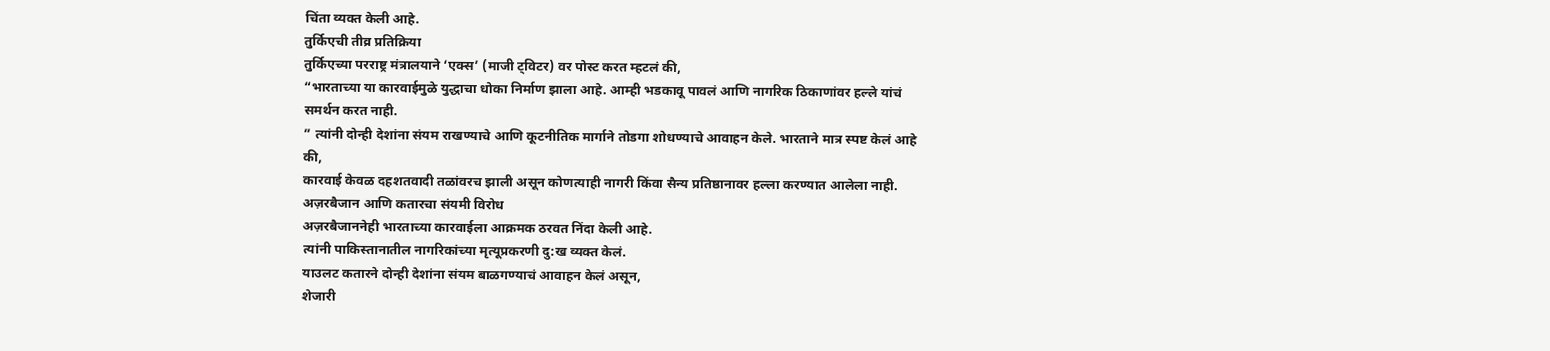चिंता व्यक्त केली आहे.
तुर्किएची तीव्र प्रतिक्रिया
तुर्किएच्या परराष्ट्र मंत्रालयाने ‘एक्स’ (माजी ट्विटर) वर पोस्ट करत म्हटलं की,
“भारताच्या या कारवाईमुळे युद्धाचा धोका निर्माण झाला आहे. आम्ही भडकावू पावलं आणि नागरिक ठिकाणांवर हल्ले यांचं समर्थन करत नाही.
” त्यांनी दोन्ही देशांना संयम राखण्याचे आणि कूटनीतिक मार्गाने तोडगा शोधण्याचे आवाहन केले. भारताने मात्र स्पष्ट केलं आहे की,
कारवाई केवळ दहशतवादी तळांवरच झाली असून कोणत्याही नागरी किंवा सैन्य प्रतिष्ठानावर हल्ला करण्यात आलेला नाही.
अज़रबैजान आणि कतारचा संयमी विरोध
अज़रबैजाननेही भारताच्या कारवाईला आक्रमक ठरवत निंदा केली आहे.
त्यांनी पाकिस्तानातील नागरिकांच्या मृत्यूप्रकरणी दु:ख व्यक्त केलं.
याउलट कतारने दोन्ही देशांना संयम बाळगण्याचं आवाहन केलं असून,
शेजारी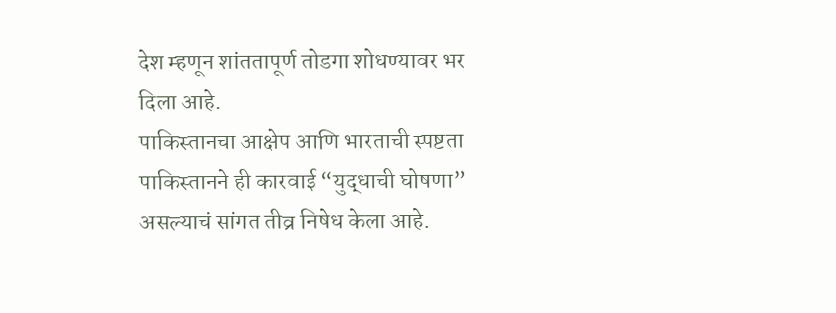देश म्हणून शांततापूर्ण तोडगा शोधण्यावर भर दिला आहे.
पाकिस्तानचा आक्षेप आणि भारताची स्पष्टता
पाकिस्तानने ही कारवाई “युद्धाची घोषणा” असल्याचं सांगत तीव्र निषेध केला आहे.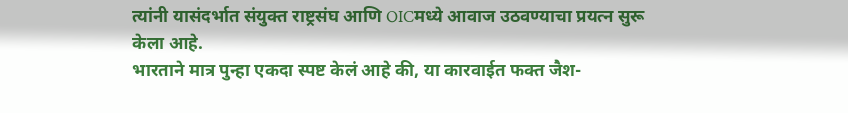त्यांनी यासंदर्भात संयुक्त राष्ट्रसंघ आणि OICमध्ये आवाज उठवण्याचा प्रयत्न सुरू केला आहे.
भारताने मात्र पुन्हा एकदा स्पष्ट केलं आहे की, या कारवाईत फक्त जैश-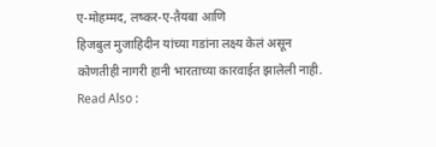ए-मोहम्मद, लष्कर-ए-तैयबा आणि
हिजबुल मुजाहिदीन यांच्या गडांना लक्ष्य केलं असून कोणतीही नागरी हानी भारताच्या कारवाईत झालेली नाही.
Read Also :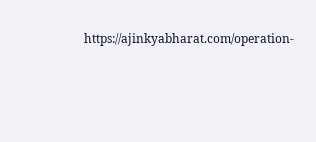https://ajinkyabharat.com/operation-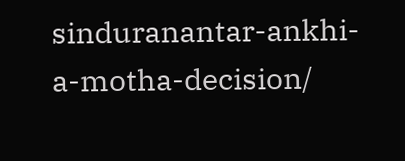sinduranantar-ankhi-a-motha-decision/